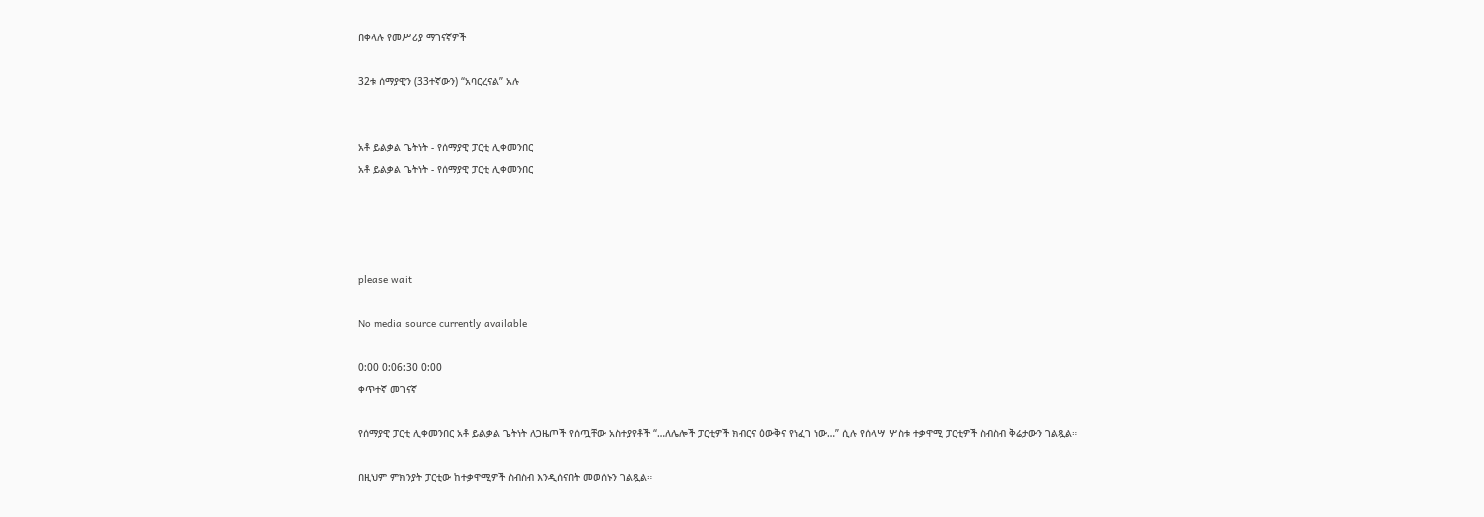በቀላሉ የመሥሪያ ማገናኛዎች

32ቱ ሰማያዊን (33ተኛውን) “አባርረናል” አሉ


አቶ ይልቃል ጌትነት - የሰማያዊ ፓርቲ ሊቀመንበር
አቶ ይልቃል ጌትነት - የሰማያዊ ፓርቲ ሊቀመንበር




please wait

No media source currently available

0:00 0:06:30 0:00
ቀጥተኛ መገናኛ

የሰማያዊ ፓርቲ ሊቀመንበር አቶ ይልቃል ጌትነት ለጋዜጦች የሰጧቸው አስተያየቶች “…ለሌሎች ፓርቲዎች ክብርና ዕውቅና የነፈገ ነው…” ሲሉ የሰላሣ ሦስቱ ተቃዋሚ ፓርቲዎች ስብስብ ቅሬታውን ገልጿል።

በዚህም ምክንያት ፓርቲው ከተቃዋሚዎች ስብስብ እንዲሰናበት መወሰኑን ገልጿል።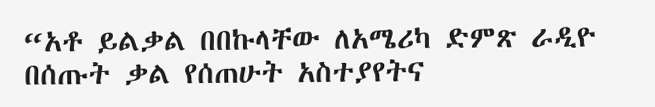“አቶ ይልቃል በበኩላቸው ለአሜሪካ ድምጽ ራዲዮ በሰጡት ቃል የሰጠሁት አስተያየትና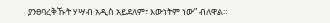ያንፀባረቅኹት ሃሣብ አዲስ አይደለም፣ እውነትም ነው” ብለዋል።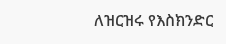ለዝርዝሩ የእስክንድር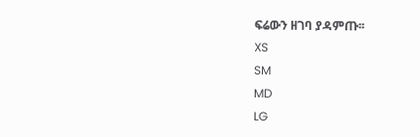ፍሬውን ዘገባ ያዳምጡ፡፡
XS
SM
MD
LG